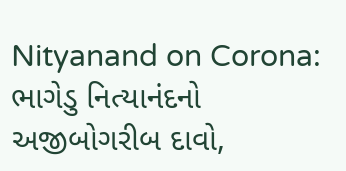Nityanand on Corona: ભાગેડુ નિત્યાનંદનો અજીબોગરીબ દાવો,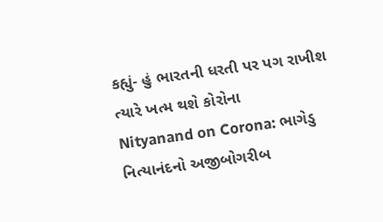કહ્યું- હું ભારતની ધરતી પર પગ રાખીશ ત્યારે ખત્મ થશે કોરોના
Nityanand on Corona: ભાગેડુ નિત્યાનંદનો અજીબોગરીબ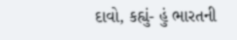દાવો, કહ્યું- હું ભારતની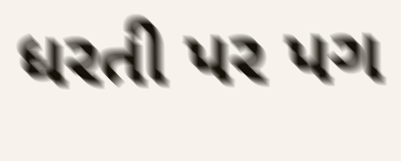ધરતી પર પગ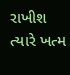રાખીશ ત્યારે ખત્મ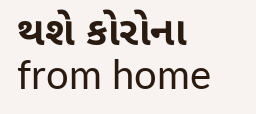થશે કોરોના from home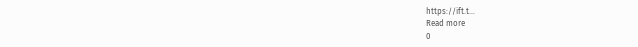https://ift.t...
Read more
0